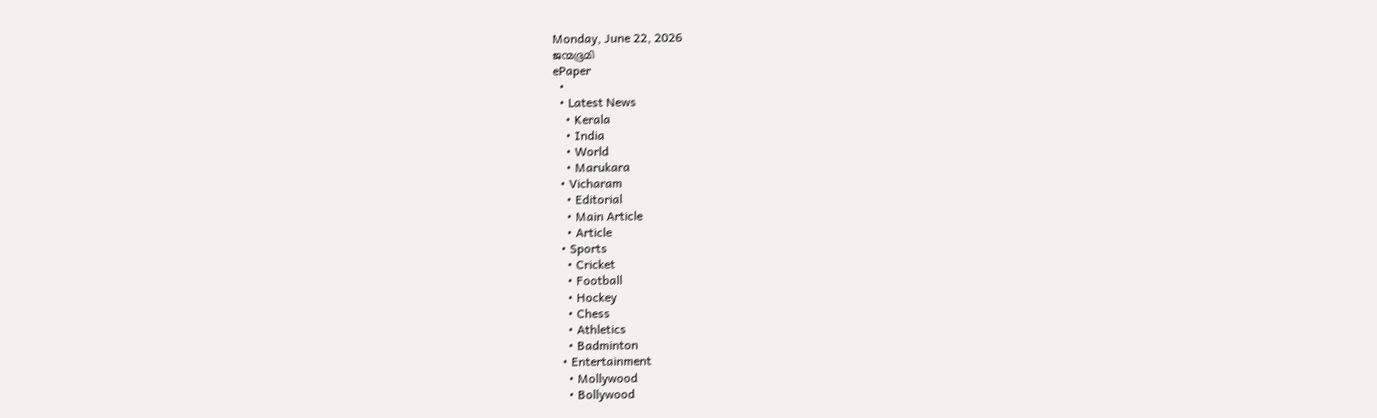Monday, June 22, 2026
ജന്മഭൂമി
ePaper
  •
  • Latest News
    • Kerala
    • India
    • World
    • Marukara
  • Vicharam
    • Editorial
    • Main Article
    • Article
  • Sports
    • Cricket
    • Football
    • Hockey
    • Chess
    • Athletics
    • Badminton
  • Entertainment
    • Mollywood
    • Bollywood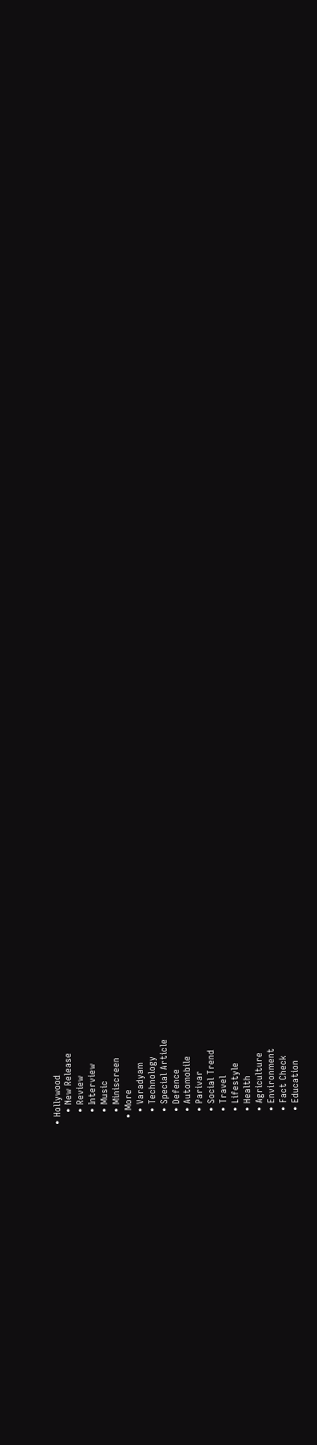• Hollywood
    • New Release
    • Review
    • Interview
    • Music
    • Miniscreen
  • More
    • Varadyam
    • Technology
    • Special Article
    • Defence
    • Automobile
    • Parivar
    • Social Trend
    • Travel
    • Lifestyle
    • Health
    • Agriculture
    • Environment
    • Fact Check
    • Education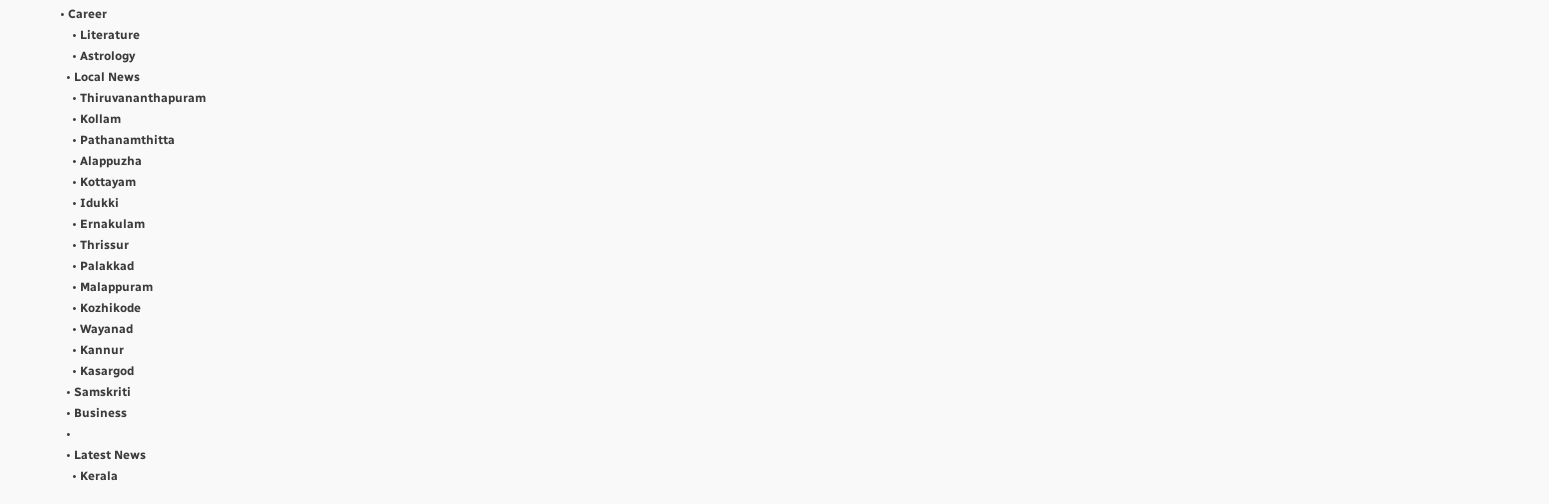• Career
    • Literature
    • Astrology
  • Local News
    • Thiruvananthapuram
    • Kollam
    • Pathanamthitta
    • Alappuzha
    • Kottayam
    • Idukki
    • Ernakulam
    • Thrissur
    • Palakkad
    • Malappuram
    • Kozhikode
    • Wayanad
    • Kannur
    • Kasargod
  • Samskriti
  • Business
  •
  • Latest News
    • Kerala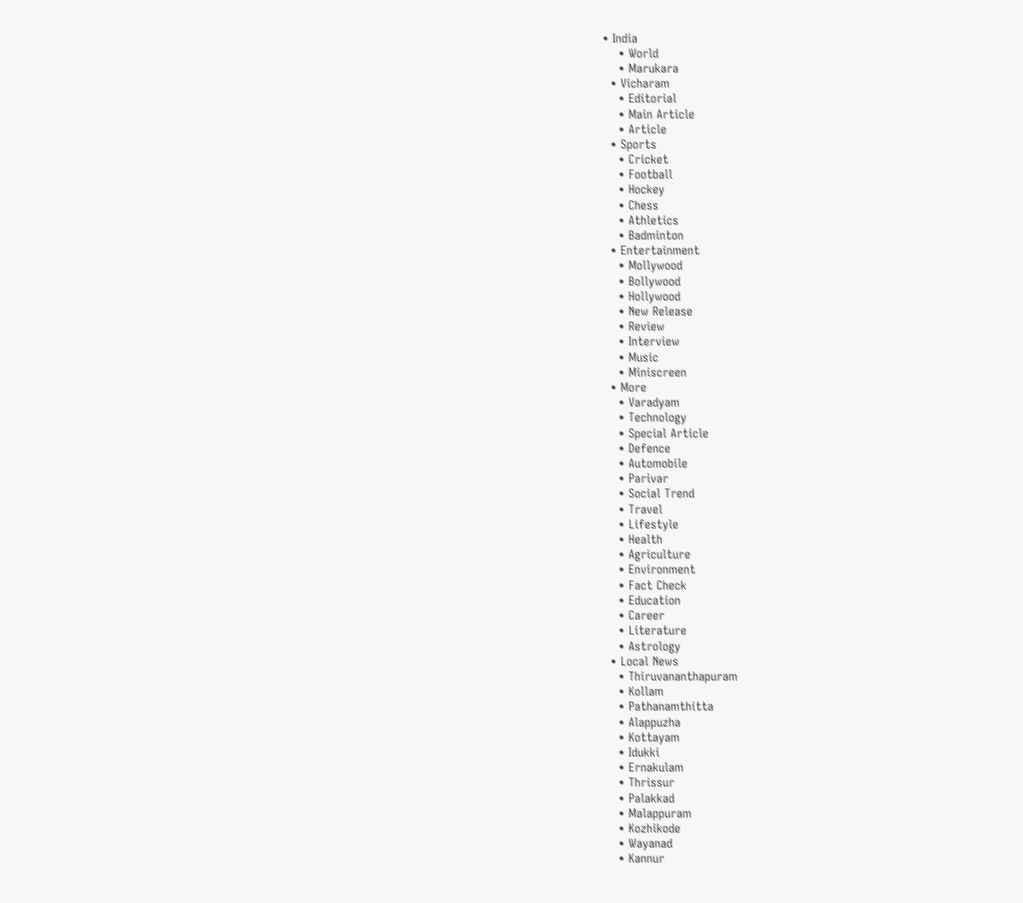• India
    • World
    • Marukara
  • Vicharam
    • Editorial
    • Main Article
    • Article
  • Sports
    • Cricket
    • Football
    • Hockey
    • Chess
    • Athletics
    • Badminton
  • Entertainment
    • Mollywood
    • Bollywood
    • Hollywood
    • New Release
    • Review
    • Interview
    • Music
    • Miniscreen
  • More
    • Varadyam
    • Technology
    • Special Article
    • Defence
    • Automobile
    • Parivar
    • Social Trend
    • Travel
    • Lifestyle
    • Health
    • Agriculture
    • Environment
    • Fact Check
    • Education
    • Career
    • Literature
    • Astrology
  • Local News
    • Thiruvananthapuram
    • Kollam
    • Pathanamthitta
    • Alappuzha
    • Kottayam
    • Idukki
    • Ernakulam
    • Thrissur
    • Palakkad
    • Malappuram
    • Kozhikode
    • Wayanad
    • Kannur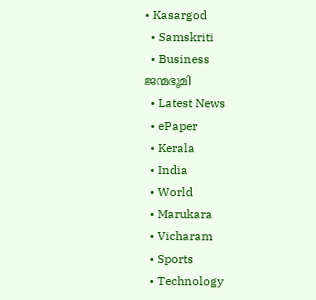• Kasargod
  • Samskriti
  • Business
ജന്മഭൂമി
  • Latest News
  • ePaper
  • Kerala
  • India
  • World
  • Marukara
  • Vicharam
  • Sports
  • Technology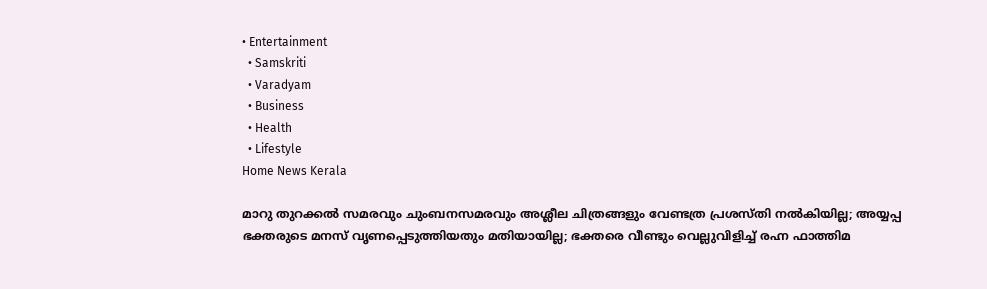• Entertainment
  • Samskriti
  • Varadyam
  • Business
  • Health
  • Lifestyle
Home News Kerala

മാറു തുറക്കല്‍ സമരവും ചുംബനസമരവും അശ്ലീല ചിത്രങ്ങളും വേണ്ടത്ര പ്രശസ്തി നല്‍കിയില്ല; അയ്യപ്പ ഭക്തരുടെ മനസ് വൃണപ്പെടുത്തിയതും മതിയായില്ല; ഭക്തരെ വീണ്ടും വെല്ലുവിളിച്ച് രഹ്ന ഫാത്തിമ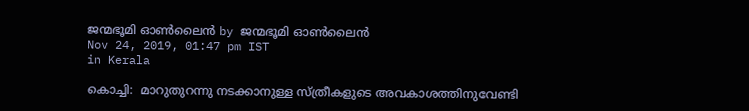ജന്മഭൂമി ഓണ്‍ലൈന്‍ by ജന്മഭൂമി ഓണ്‍ലൈന്‍
Nov 24, 2019, 01:47 pm IST
in Kerala

കൊച്ചി:  മാറുതുറന്നു നടക്കാനുള്ള സ്ത്രീകളുടെ അവകാശത്തിനുവേണ്ടി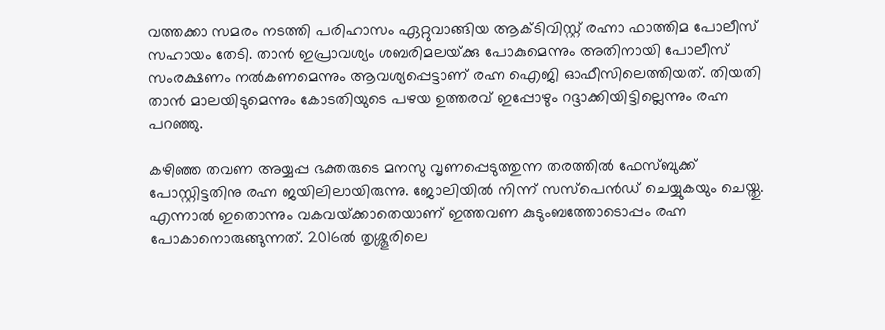വത്തക്കാ സമരം നടത്തി പരിഹാസം ഏറ്റുവാങ്ങിയ ആക്ടിവിസ്റ്റ് രഹ്നാ ഫാത്തിമ പോലീസ് സഹായം തേടി. താന്‍ ഇപ്രാവശ്യം ശബരിമലയ്‌ക്കു പോകുമെന്നും അതിനായി പോലീസ് സംരക്ഷണം നല്‍കണമെന്നും ആവശ്യപ്പെട്ടാണ് രഹ്ന ഐജി ഓഫീസിലെത്തിയത്. തിയതി താന്‍ മാലയിടുമെന്നും കോടതിയുടെ പഴയ ഉത്തരവ് ഇപ്പോഴും റദ്ദാക്കിയിട്ടില്ലെന്നും രഹ്ന പറഞ്ഞു.

കഴിഞ്ഞ തവണ അയ്യപ്പ ഭക്തരുടെ മനസു വൃണപ്പെടുത്തുന്ന തരത്തില്‍ ഫേസ്ബുക്ക് പോസ്റ്റിട്ടതിനു രഹ്ന ജയിലിലായിരുന്നു. ജോലിയില്‍ നിന്ന് സസ്‌പെന്‍ഡ് ചെയ്യുകയും ചെയ്തു. എന്നാല്‍ ഇതൊന്നും വകവയ്‌ക്കാതെയാണ് ഇത്തവണ കുടുംബത്തോടൊപ്പം രഹ്ന പോകാനൊരുങ്ങുന്നത്. 2016ല്‍ തൃശ്ശൂരിലെ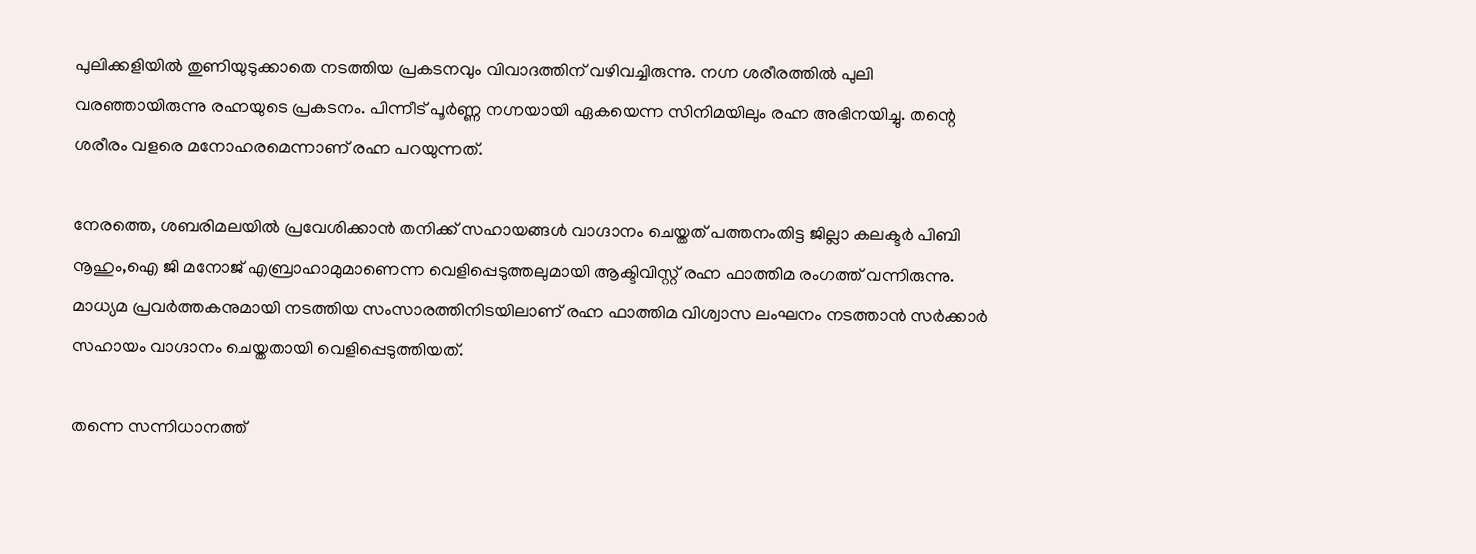പുലിക്കളിയില്‍ തുണിയുടുക്കാതെ നടത്തിയ പ്രകടനവും വിവാദത്തിന് വഴിവച്ചിരുന്നു. നഗ്ന ശരീരത്തില്‍ പുലി വരഞ്ഞായിരുന്നു രഹ്നയുടെ പ്രകടനം. പിന്നീട് പൂര്‍ണ്ണ നഗ്നയായി ഏകയെന്ന സിനിമയിലും രഹ്ന അഭിനയിച്ചു. തന്റെ ശരീരം വളരെ മനോഹരമെന്നാണ് രഹ്ന പറയുന്നത്.

നേരത്തെ, ശബരിമലയില്‍ പ്രവേശിക്കാന്‍ തനിക്ക് സഹായങ്ങള്‍ വാഗ്ദാനം ചെയ്തത് പത്തനംതിട്ട ജില്ലാ കലക്ടര്‍ പിബി നൂഹും,ഐ ജി മനോജ് എബ്രാഹാമുമാണെന്ന വെളിപ്പെടുത്തലുമായി ആക്ടിവിസ്റ്റ് രഹ്ന ഫാത്തിമ രംഗത്ത് വന്നിരുന്നു. മാധ്യമ പ്രവര്‍ത്തകനുമായി നടത്തിയ സംസാരത്തിനിടയിലാണ് രഹ്ന ഫാത്തിമ വിശ്വാസ ലംഘനം നടത്താന്‍ സര്‍ക്കാര്‍ സഹായം വാഗ്ദാനം ചെയ്തതായി വെളിപ്പെടുത്തിയത്.

തന്നെ സന്നിധാനത്ത്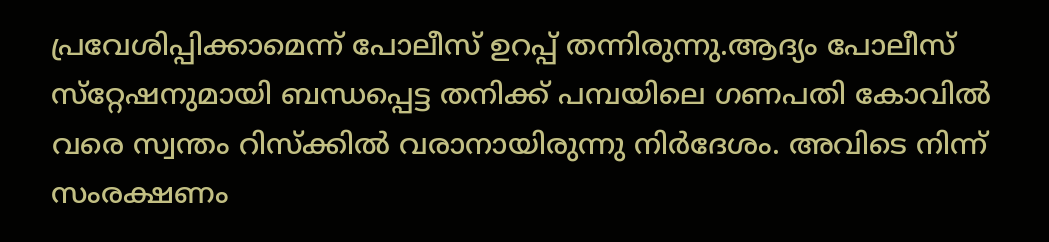പ്രവേശിപ്പിക്കാമെന്ന് പോലീസ് ഉറപ്പ് തന്നിരുന്നു.ആദ്യം പോലീസ് സ്‌റ്റേഷനുമായി ബന്ധപ്പെട്ട തനിക്ക് പമ്പയിലെ ഗണപതി കോവില്‍ വരെ സ്വന്തം റിസ്‌ക്കില്‍ വരാനായിരുന്നു നിര്‍ദേശം. അവിടെ നിന്ന് സംരക്ഷണം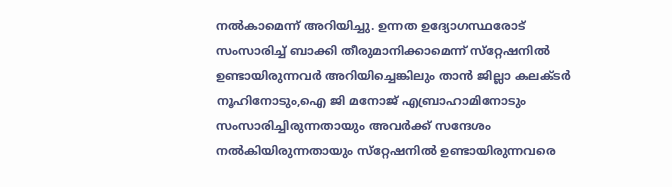നല്‍കാമെന്ന് അറിയിച്ചു. ഉന്നത ഉദ്യോഗസ്ഥരോട് സംസാരിച്ച് ബാക്കി തീരുമാനിക്കാമെന്ന് സ്‌റ്റേഷനില്‍ ഉണ്ടായിരുന്നവര്‍ അറിയിച്ചെങ്കിലും താന്‍ ജില്ലാ കലക്ടര്‍ നൂഹിനോടും,ഐ ജി മനോജ് എബ്രാഹാമിനോടും സംസാരിച്ചിരുന്നതായും അവര്‍ക്ക് സന്ദേശം നല്‍കിയിരുന്നതായും സ്‌റ്റേഷനില്‍ ഉണ്ടായിരുന്നവരെ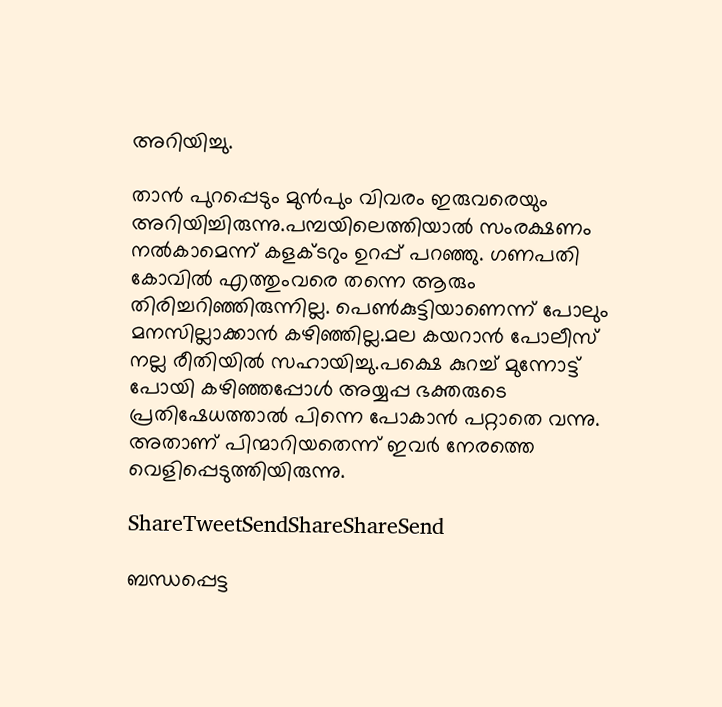അറിയിച്ചു.

താന്‍ പുറപ്പെടും മുന്‍പും വിവരം ഇരുവരെയും അറിയിച്ചിരുന്നു.പമ്പയിലെത്തിയാല്‍ സംരക്ഷണം നല്‍കാമെന്ന് കളക്ടറും ഉറപ്പ് പറഞ്ഞു. ഗണപതി കോവില്‍ എത്തുംവരെ തന്നെ ആരും തിരിച്ചറിഞ്ഞിരുന്നില്ല. പെണ്‍കുട്ടിയാണെന്ന് പോലും മനസില്ലാക്കാന്‍ കഴിഞ്ഞില്ല.മല കയറാന്‍ പോലീസ് നല്ല രീതിയില്‍ സഹായിച്ചു.പക്ഷെ കുറച്ച് മുന്നോട്ട് പോയി കഴിഞ്ഞപ്പോള്‍ അയ്യപ്പ ഭക്തരുടെ പ്രതിഷേധത്താല്‍ പിന്നെ പോകാന്‍ പറ്റാതെ വന്നു. അതാണ് പിന്മാറിയതെന്ന് ഇവര്‍ നേരത്തെ വെളിപ്പെടുത്തിയിരുന്നു.

ShareTweetSendShareShareSend

ബന്ധപ്പെട്ട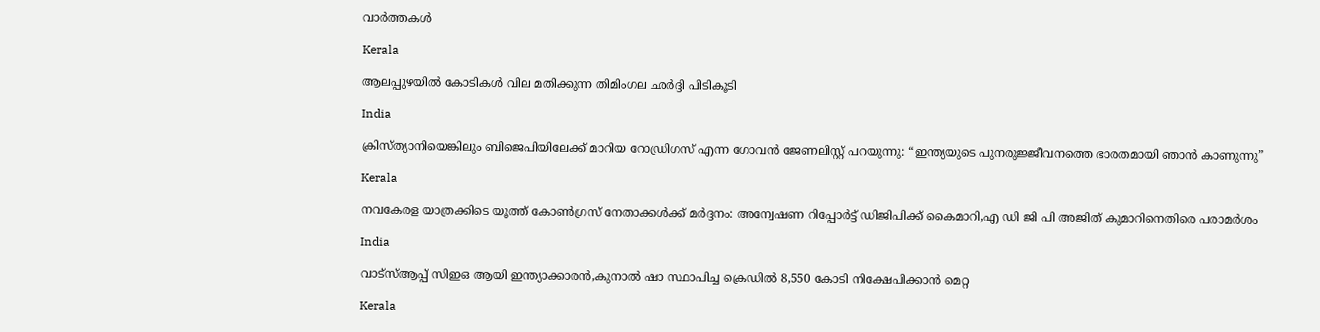വാര്‍ത്തകള്‍

Kerala

ആലപ്പുഴയില്‍ കോടികള്‍ വില മതിക്കുന്ന തിമിംഗല ഛര്‍ദ്ദി പിടികൂടി

India

ക്രിസ്ത്യാനിയെങ്കിലും ബിജെപിയിലേക്ക് മാറിയ റോഡ്രിഗസ് എന്ന ഗോവന്‍ ജേണലിസ്റ്റ് പറയുന്നു: “ഇന്ത്യയുടെ പുനരുജ്ജീവനത്തെ ഭാരതമായി ഞാൻ കാണുന്നു”

Kerala

നവകേരള യാത്രക്കിടെ യൂത്ത് കോണ്‍ഗ്രസ് നേതാക്കള്‍ക്ക് മര്‍ദ്ദനം: അന്വേഷണ റിപ്പോര്‍ട്ട് ഡിജിപിക്ക് കൈമാറി,എ ഡി ജി പി അജിത് കുമാറിനെതിരെ പരാമര്‍ശം

India

വാട്‌സ്ആപ്പ് സിഇഒ ആയി ഇന്ത്യാക്കാരന്‍,കുനാല്‍ ഷാ സ്ഥാപിച്ച ക്രെഡില്‍ 8,550 കോടി നിക്ഷേപിക്കാന്‍ മെറ്റ

Kerala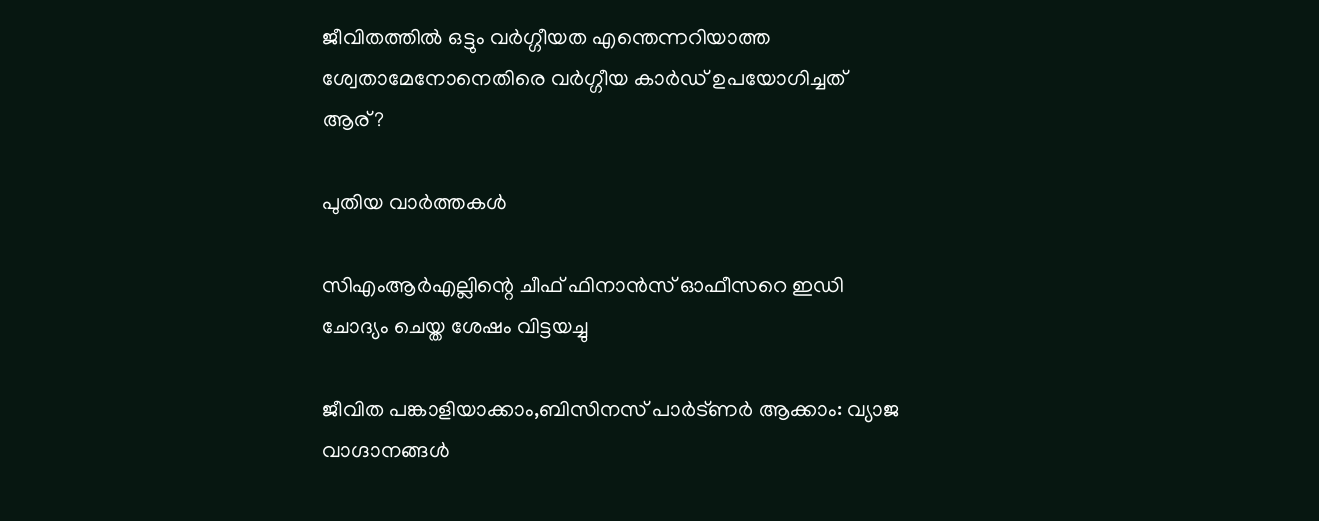ജീവിതത്തില്‍ ഒട്ടും വര്‍ഗ്ഗീയത എന്തെന്നറിയാത്ത ശ്വേതാമേനോനെതിരെ വര്‍ഗ്ഗീയ കാര്‍ഡ് ഉപയോഗിച്ചത് ആര്?

പുതിയ വാര്‍ത്തകള്‍

സിഎംആര്‍എല്ലിന്റെ ചീഫ് ഫിനാന്‍സ് ഓഫീസറെ ഇഡി ചോദ്യം ചെയ്ത ശേഷം വിട്ടയച്ചു

ജീവിത പങ്കാളിയാക്കാം,ബിസിനസ് പാര്‍ട്ണര്‍ ആക്കാം: വ്യാജ വാഗ്ദാനങ്ങള്‍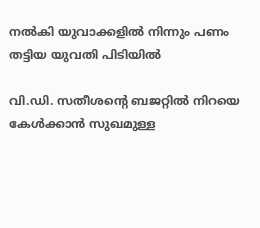നല്‍കി യുവാക്കളില്‍ നിന്നും പണം തട്ടിയ യുവതി പിടിയില്‍

വി.ഡി. സതീശന്റെ ബജറ്റില്‍ നിറയെ കേൾക്കാൻ സുഖമുള്ള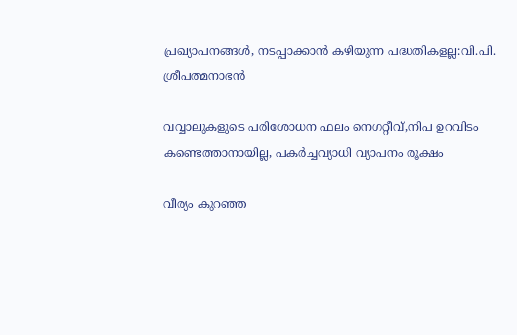പ്രഖ്യാപനങ്ങള്‍, നടപ്പാക്കാൻ കഴിയുന്ന പദ്ധതികളല്ല:വി.പി. ശ്രീപത്മനാഭന്‍

വവ്വാലുകളുടെ പരിശോധന ഫലം നെഗറ്റീവ്,നിപ ഉറവിടം കണ്ടെത്താനായില്ല, പകര്‍ച്ചവ്യാധി വ്യാപനം രൂക്ഷം

വീര്യം കുറഞ്ഞ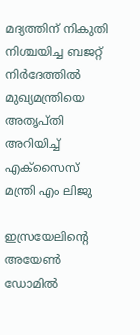മദ്യത്തിന് നികുതി നിശ്ചയിച്ച ബജറ്റ് നിര്‍ദേത്തില്‍ മുഖ്യമന്ത്രിയെ അതൃപ്തി അറിയിച്ച് എക്‌സൈസ് മന്ത്രി എം ലിജു

ഇസ്രയേലിന്‍റെ അയേണ്‍ ഡോമില്‍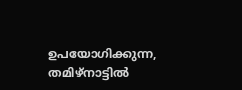ഉപയോഗിക്കുന്ന, തമിഴ്നാട്ടില്‍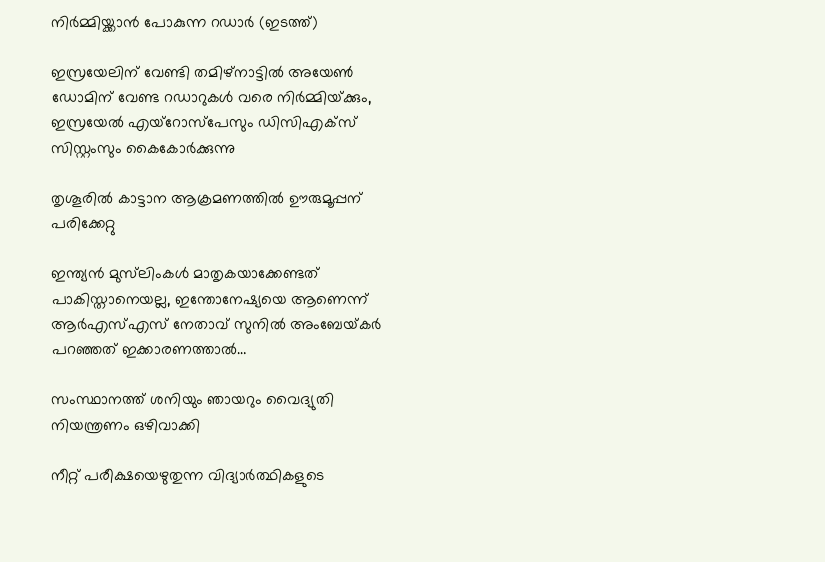നിര്‍മ്മിയ്ക്കാന്‍ പോകുന്ന റഡാര്‍ (ഇടത്ത്)

ഇസ്രയേലിന് വേണ്ടി തമിഴ്നാട്ടില്‍ അയേണ്‍ ഡോമിന് വേണ്ട റഡാറുകള്‍ വരെ നിര്‍മ്മിയ്‌ക്കും, ഇസ്രയേല്‍ എയ്റോസ്പേസും ഡിസിഎക്സ് സിസ്റ്റംസും കൈകോര്‍ക്കുന്നു

തൃശൂരില്‍ കാട്ടാന ആക്രമണത്തില്‍ ഊരുമൂപ്പന് പരിക്കേറ്റു

ഇന്ത്യൻ മുസ്‌ലിംകള്‍ മാതൃകയാക്കേണ്ടത് പാകിസ്താനെയല്ല, ഇന്തോനേഷ്യയെ ആണെന്ന് ആര്‍എസ്‌എസ് നേതാവ് സുനില്‍ അംബേയ്‌കര്‍ പറഞ്ഞത് ഇക്കാരണത്താല്‍…

സംസ്ഥാനത്ത് ശനിയും ഞായറും വൈദ്യുതി നിയന്ത്രണം ഒഴിവാക്കി

നീറ്റ് പരീക്ഷയെഴുതുന്ന വിദ്യാര്‍ത്ഥികളുടെ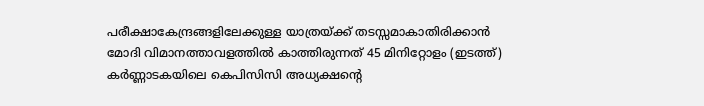പരീക്ഷാകേന്ദ്രങ്ങളിലേക്കുള്ള യാത്രയ്ക്ക് തടസ്സമാകാതിരിക്കാന്‍ മോദി വിമാനത്താവളത്തില്‍ കാത്തിരുന്നത് 45 മിനിറ്റോളം (ഇടത്ത്) കര്‍ണ്ണാടകയിലെ കെപിസിസി അധ്യക്ഷന്‍റെ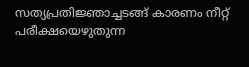സത്യപ്രതിജ്ഞാച്ചടങ്ങ് കാരണം നീറ്റ് പരീക്ഷയെഴുതുന്ന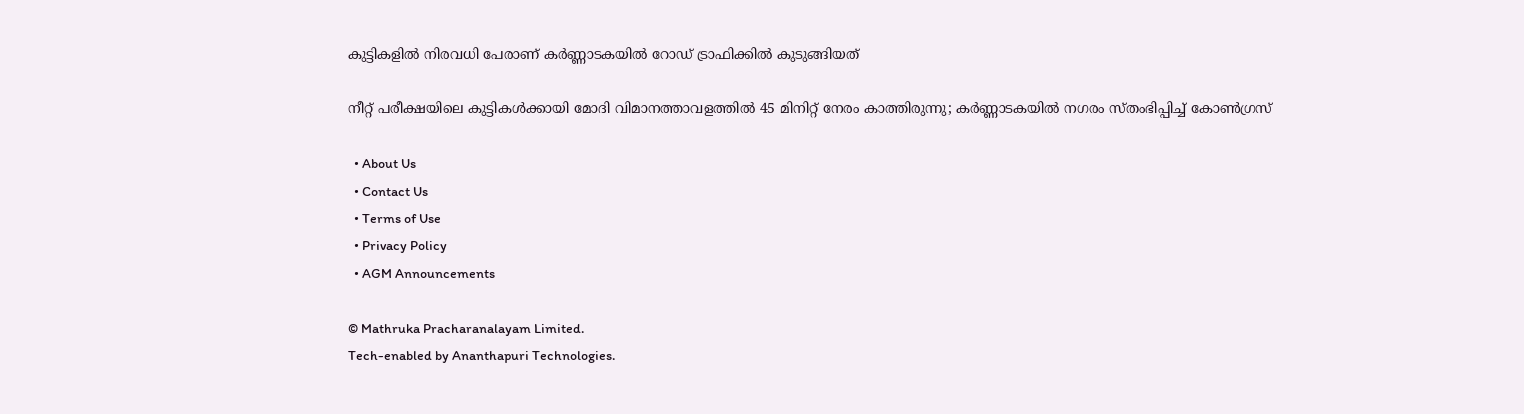കുട്ടികളില്‍ നിരവധി പേരാണ് കര്‍ണ്ണാടകയില്‍ റോഡ് ട്രാഫിക്കില്‍ കുടുങ്ങിയത്

നീറ്റ് പരീക്ഷയിലെ കുട്ടികള്‍ക്കായി മോദി വിമാനത്താവളത്തില്‍ 45 മിനിറ്റ് നേരം കാത്തിരുന്നു; കര്‍ണ്ണാടകയില്‍ നഗരം സ്തംഭിപ്പിച്ച് കോണ്‍ഗ്രസ്

  • About Us
  • Contact Us
  • Terms of Use
  • Privacy Policy
  • AGM Announcements

© Mathruka Pracharanalayam Limited.
Tech-enabled by Ananthapuri Technologies.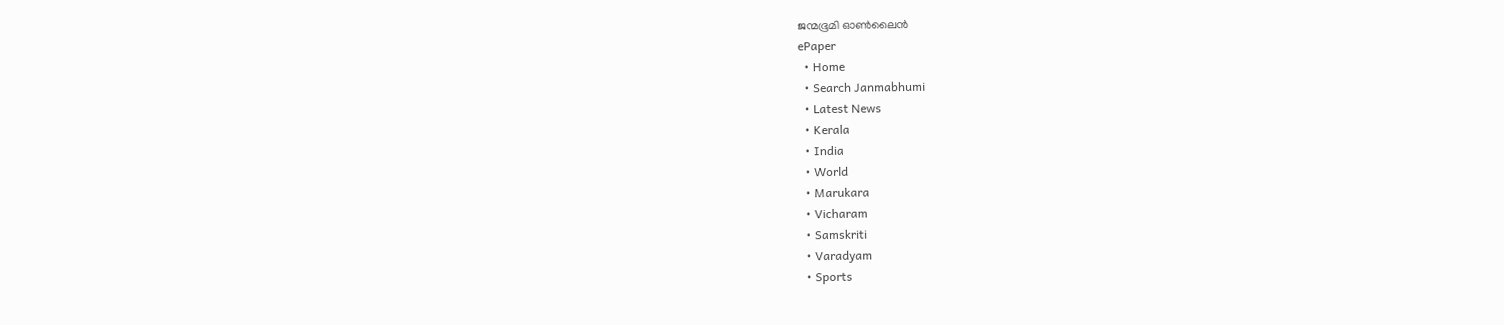ജന്മഭൂമി ഓണ്‍ലൈന്‍
ePaper
  • Home
  • Search Janmabhumi
  • Latest News
  • Kerala
  • India
  • World
  • Marukara
  • Vicharam
  • Samskriti
  • Varadyam
  • Sports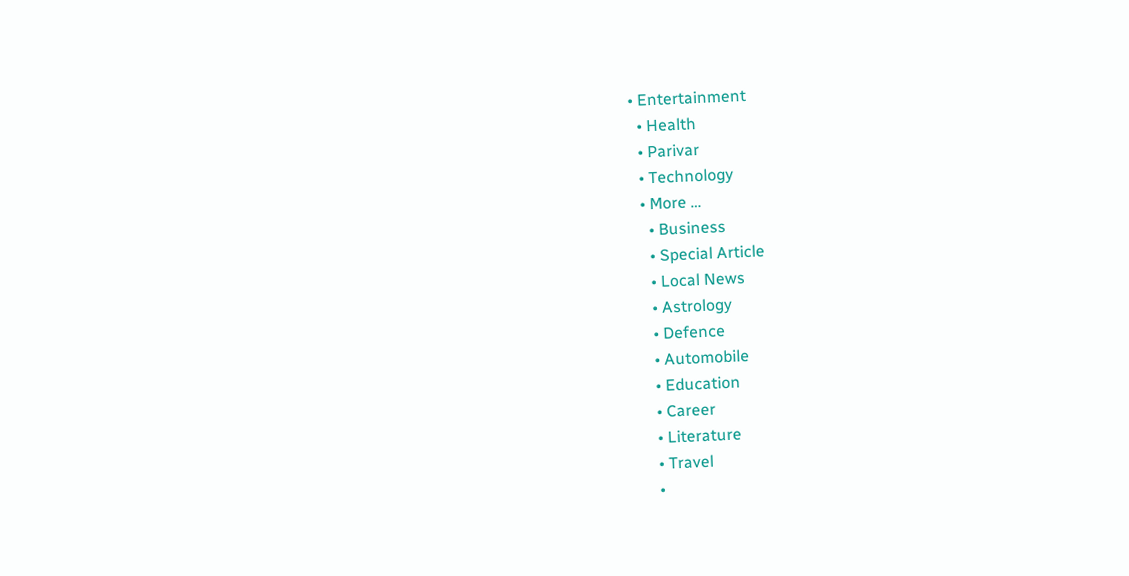• Entertainment
  • Health
  • Parivar
  • Technology
  • More …
    • Business
    • Special Article
    • Local News
    • Astrology
    • Defence
    • Automobile
    • Education
    • Career
    • Literature
    • Travel
    •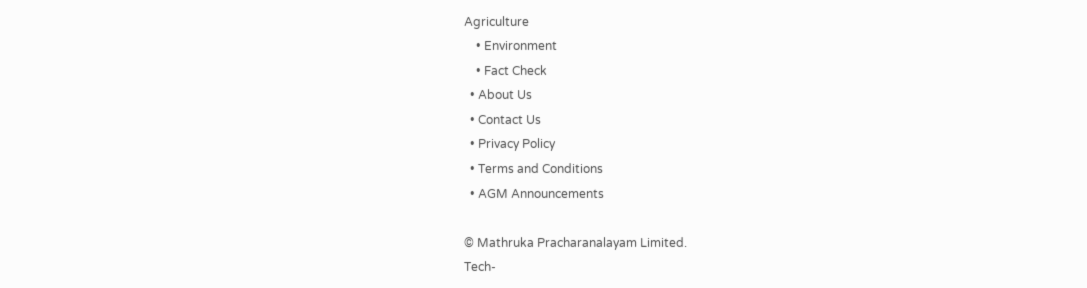Agriculture
    • Environment
    • Fact Check
  • About Us
  • Contact Us
  • Privacy Policy
  • Terms and Conditions
  • AGM Announcements

© Mathruka Pracharanalayam Limited.
Tech-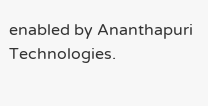enabled by Ananthapuri Technologies.